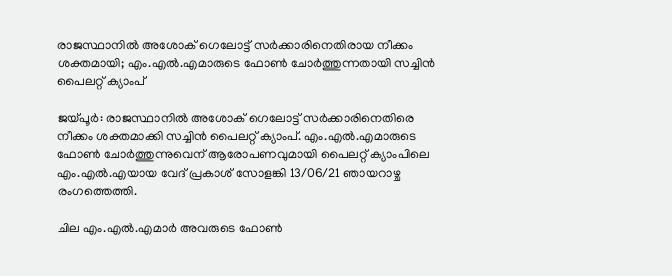രാജസ്ഥാനില്‍ അശോക് ഗെലോട്ട് സര്‍ക്കാരിനെതിരായ നീക്കം ശക്തമായി; എം.എല്‍.എമാരുടെ ഫോണ്‍ ചോര്‍ത്തുന്നതായി സച്ചിൻ പൈലറ്റ് ക്യാംപ്

ജയ്പൂര്‍: രാജസ്ഥാനില്‍ അശോക് ഗെലോട്ട് സര്‍ക്കാരിനെതിരെ നീക്കം ശക്തമാക്കി സച്ചിന്‍ പൈലറ്റ് ക്യാംപ്. എം.എല്‍.എമാരുടെ ഫോണ്‍ ചോര്‍ത്തുന്നുവെന് ആരോപണവുമായി പൈലറ്റ് ക്യാംപിലെ എം.എല്‍.എയായ വേദ് പ്രകാശ് സോളങ്കി 13/06/21 ഞായറാഴ്ച രംഗത്തെത്തി.

ചില എം.എല്‍.എമാര്‍ അവരുടെ ഫോണ്‍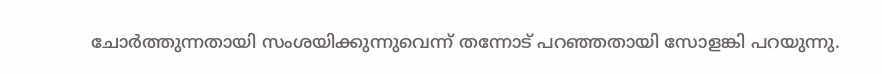ചോര്‍ത്തുന്നതായി സംശയിക്കുന്നുവെന്ന് തന്നോട് പറഞ്ഞതായി സോളങ്കി പറയുന്നു.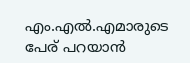എം.എല്‍.എമാരുടെ പേര് പറയാന്‍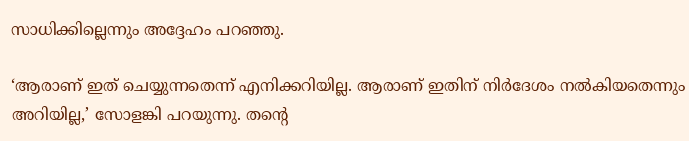സാധിക്കില്ലെന്നും അദ്ദേഹം പറഞ്ഞു.

‘ആരാണ് ഇത് ചെയ്യുന്നതെന്ന് എനിക്കറിയില്ല. ആരാണ് ഇതിന് നിര്‍ദേശം നല്‍കിയതെന്നും അറിയില്ല,’ സോളങ്കി പറയുന്നു. തന്റെ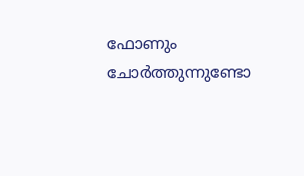ഫോണും ചോര്‍ത്തുന്നുണ്ടോ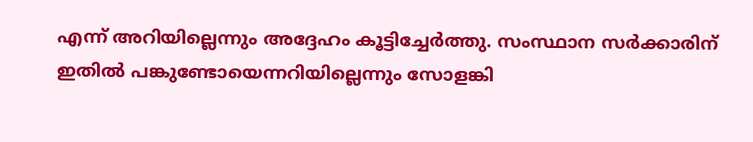എന്ന് അറിയില്ലെന്നും അദ്ദേഹം കൂട്ടിച്ചേര്‍ത്തു. സംസ്ഥാന സര്‍ക്കാരിന് ഇതില്‍ പങ്കുണ്ടോയെന്നറിയില്ലെന്നും സോളങ്കി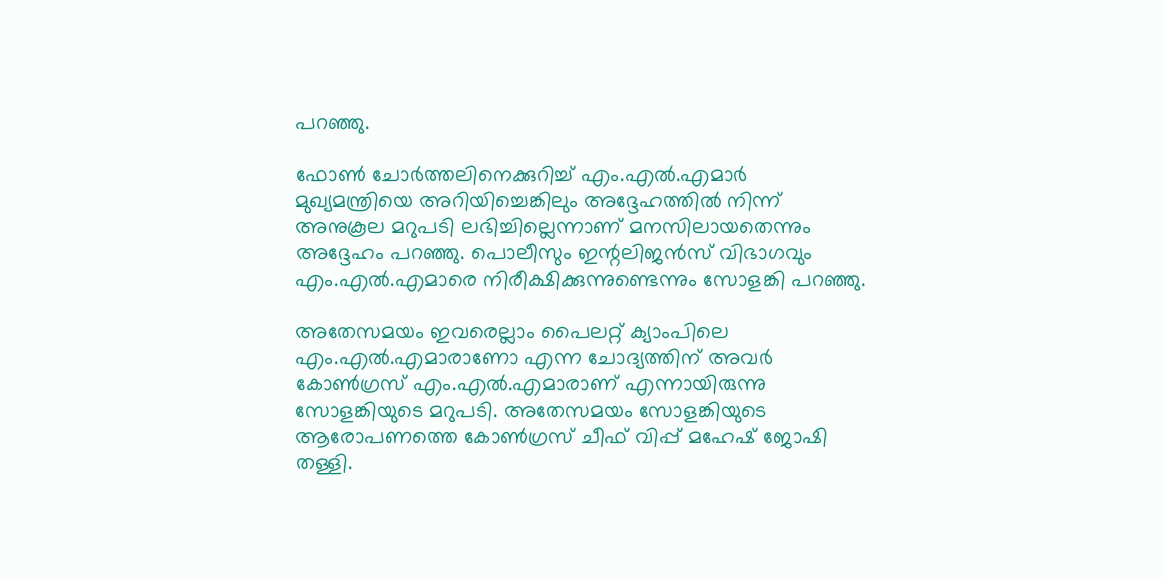പറഞ്ഞു.

ഫോണ്‍ ചോര്‍ത്തലിനെക്കുറിച്ച് എം.എല്‍.എമാര്‍ മുഖ്യമന്ത്രിയെ അറിയിച്ചെങ്കിലും അദ്ദേഹത്തില്‍ നിന്ന് അനുകൂല മറുപടി ലഭിച്ചില്ലെന്നാണ് മനസിലായതെന്നും അദ്ദേഹം പറഞ്ഞു. പൊലീസും ഇന്റലിജന്‍സ് വിഭാഗവും എം.എല്‍.എമാരെ നിരീക്ഷിക്കുന്നുണ്ടെന്നും സോളങ്കി പറഞ്ഞു.

അതേസമയം ഇവരെല്ലാം പൈലറ്റ് ക്യാംപിലെ എം.എല്‍.എമാരാണോ എന്ന ചോദ്യത്തിന് അവര്‍ കോണ്‍ഗ്രസ് എം.എല്‍.എമാരാണ് എന്നായിരുന്നു സോളങ്കിയുടെ മറുപടി. അതേസമയം സോളങ്കിയുടെ ആരോപണത്തെ കോണ്‍ഗ്രസ് ചീഫ് വിപ്പ് മഹേഷ് ജോഷി തള്ളി.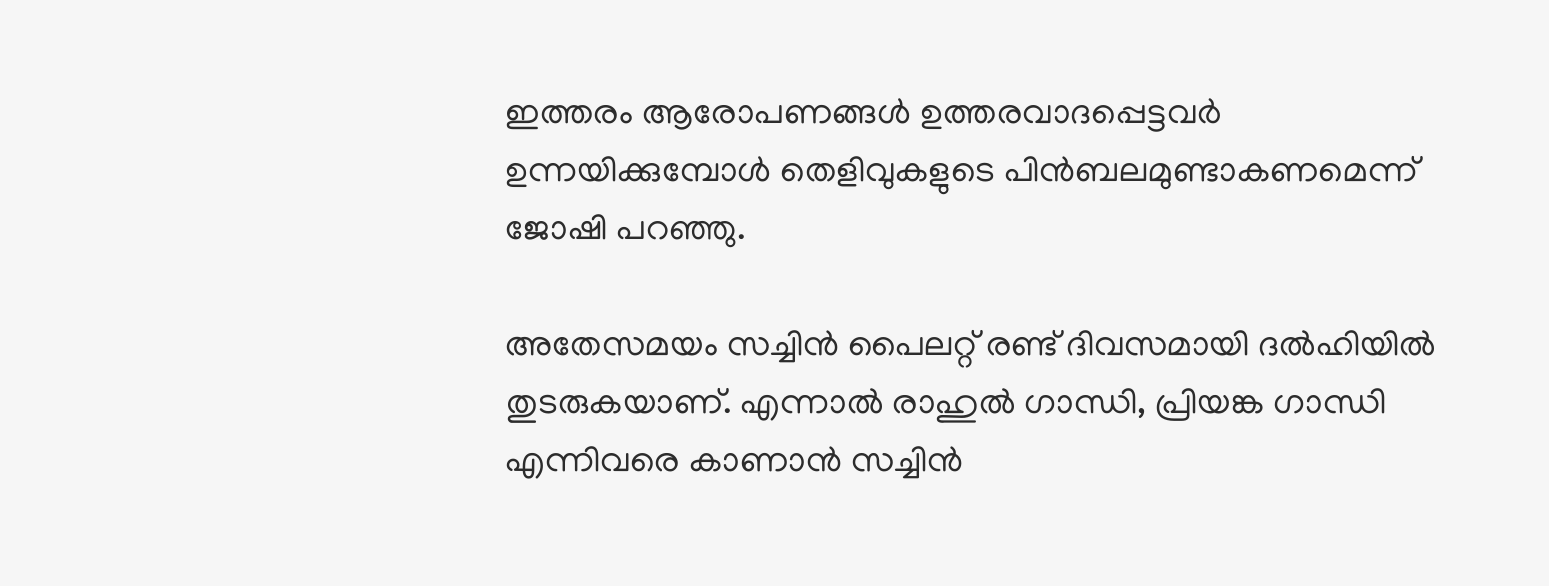ഇത്തരം ആരോപണങ്ങള്‍ ഉത്തരവാദപ്പെട്ടവര്‍ ഉന്നയിക്കുമ്പോള്‍ തെളിവുകളുടെ പിന്‍ബലമുണ്ടാകണമെന്ന് ജോഷി പറഞ്ഞു.

അതേസമയം സച്ചിന്‍ പൈലറ്റ് രണ്ട് ദിവസമായി ദല്‍ഹിയില്‍ തുടരുകയാണ്. എന്നാല്‍ രാഹുല്‍ ഗാന്ധി, പ്രിയങ്ക ഗാന്ധി എന്നിവരെ കാണാന്‍ സച്ചിന്‍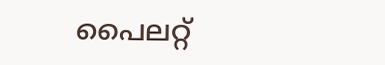പൈലറ്റ്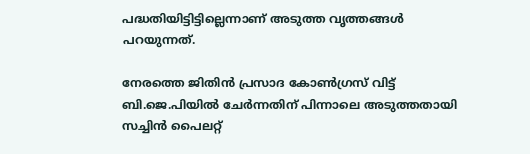പദ്ധതിയിട്ടിട്ടില്ലെന്നാണ് അടുത്ത വൃത്തങ്ങള്‍ പറയുന്നത്.

നേരത്തെ ജിതിന്‍ പ്രസാദ കോണ്‍ഗ്രസ് വിട്ട് ബി.ജെ.പിയില്‍ ചേര്‍ന്നതിന് പിന്നാലെ അടുത്തതായി സച്ചിന്‍ പൈലറ്റ്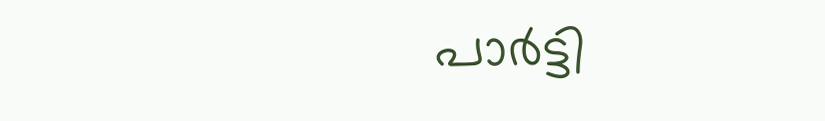പാര്‍ട്ടി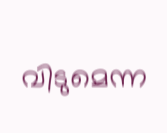വിടുമെന്ന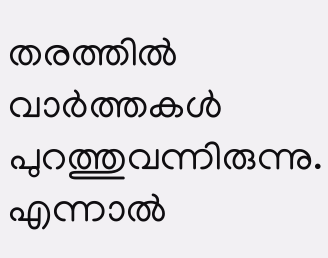തരത്തില്‍ വാര്‍ത്തകള്‍ പുറത്തുവന്നിരുന്നു. എന്നാല്‍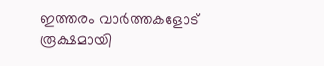ഇത്തരം വാര്‍ത്തകളോട് രൂക്ഷമായി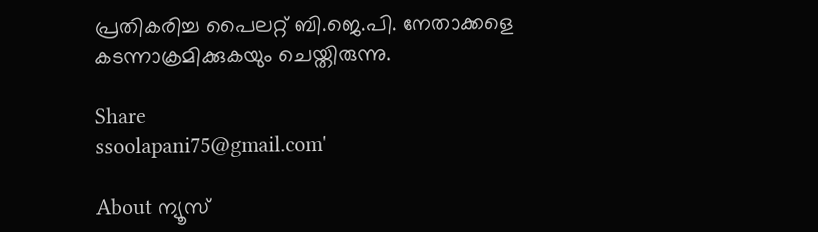പ്രതികരിച്ച പൈലറ്റ് ബി.ജെ.പി. നേതാക്കളെ കടന്നാക്രമിക്കുകയും ചെയ്തിരുന്നു.

Share
ssoolapani75@gmail.com'

About ന്യൂസ്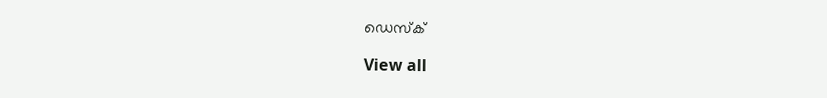ഡെസ്ക്

View all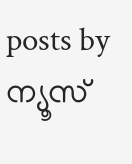posts by ന്യൂസ്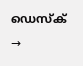ഡെസ്ക് →